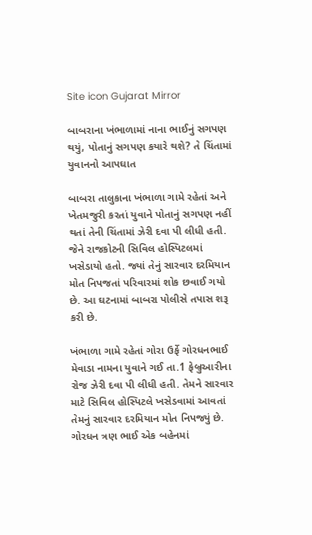Site icon Gujarat Mirror

બાબરાના ખંભાળામાં નાના ભાઈનું સગપણ થયું, પોતાનું સગપણ કયારે થશે? તે ચિંતામાં યુવાનનો આપઘાત

બાબરા તાલુકાના ખંભાળા ગામે રહેતાં અને ખેતમજુરી કરતાં યુવાને પોતાનું સગપણ નહીં થતાં તેની ચિંતામાં ઝેરી દવા પી લીધી હતી. જેને રાજકોટની સિવિલ હોસ્પિટલમાં ખસેડાયો હતો. જ્યાં તેનું સારવાર દરમિયાન મોત નિપજતાં પરિવારમાં શોક છવાઈ ગયો છે. આ ઘટનામાં બાબરા પોલીસે તપાસ શરૂ કરી છે.

ખંભાળા ગામે રહેતાં ગોરા ઉર્ફે ગોરધનભાઈ મેવાડા નામના યુવાને ગઈ તા.1 ફેબ્રુઆરીના રોજ ઝેરી દવા પી લીધી હતી. તેમને સારવાર માટે સિવિલ હોસ્પિટલે ખસેડવામાં આવતાં તેમનું સારવાર દરમિયાન મોત નિપજ્યું છે. ગોરધન ત્રણ ભાઈ એક બહેનમાં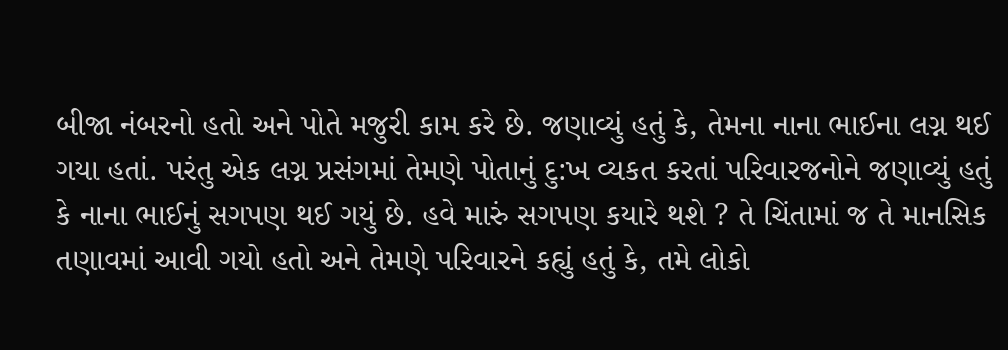બીજા નંબરનો હતો અને પોતે મજુરી કામ કરે છે. જણાવ્યું હતું કે, તેમના નાના ભાઈના લગ્ન થઈ ગયા હતાં. પરંતુ એક લગ્ન પ્રસંગમાં તેમણે પોતાનું દુ:ખ વ્યકત કરતાં પરિવારજનોને જણાવ્યું હતું કે નાના ભાઈનું સગપણ થઈ ગયું છે. હવે મારું સગપણ કયારે થશે ? તે ચિંતામાં જ તે માનસિક તણાવમાં આવી ગયો હતો અને તેમણે પરિવારને કહ્યું હતું કે, તમે લોકો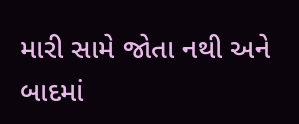મારી સામે જોતા નથી અને બાદમાં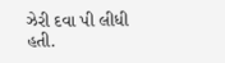ઝેરી દવા પી લીધી હતી.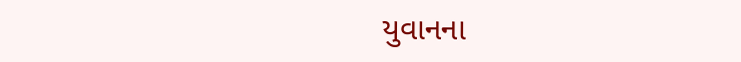યુવાનના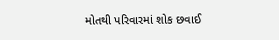મોતથી પરિવારમાં શોક છવાઈ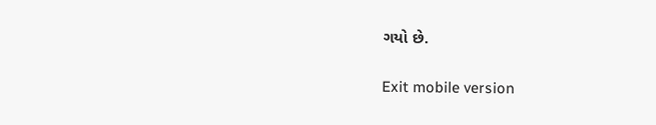ગયો છે.

Exit mobile version